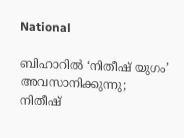National

ബിഹാറില്‍ ‘നിതീഷ് യുഗം’ അവസാനിക്കുന്നു; നിതീഷ്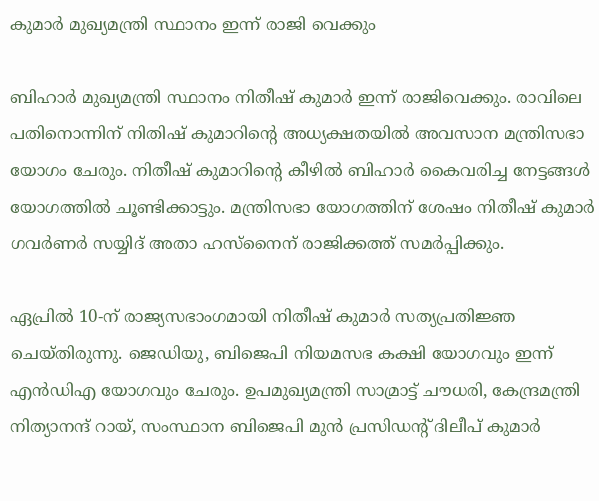കുമാര്‍ മുഖ്യമന്ത്രി സ്ഥാനം ഇന്ന് രാജി വെക്കും

ബിഹാര്‍ മുഖ്യമന്ത്രി സ്ഥാനം നിതീഷ് കുമാര്‍ ഇന്ന് രാജിവെക്കും. രാവിലെ പതിനൊന്നിന് നിതിഷ് കുമാറിന്റെ അധ്യക്ഷതയില്‍ അവസാന മന്ത്രിസഭാ യോഗം ചേരും. നിതീഷ് കുമാറിന്റെ കീഴില്‍ ബിഹാര്‍ കൈവരിച്ച നേട്ടങ്ങള്‍ യോഗത്തില്‍ ചൂണ്ടിക്കാട്ടും. മന്ത്രിസഭാ യോഗത്തിന് ശേഷം നിതീഷ് കുമാര്‍ ഗവര്‍ണര്‍ സയ്യിദ് അതാ ഹസ്‌നൈന് രാജിക്കത്ത് സമര്‍പ്പിക്കും.

ഏപ്രില്‍ 10-ന് രാജ്യസഭാംഗമായി നിതീഷ് കുമാര്‍ സത്യപ്രതിജ്ഞ ചെയ്തിരുന്നു. ജെഡിയു, ബിജെപി നിയമസഭ കക്ഷി യോഗവും ഇന്ന് എന്‍ഡിഎ യോഗവും ചേരും. ഉപമുഖ്യമന്ത്രി സാമ്രാട്ട് ചൗധരി, കേന്ദ്രമന്ത്രി നിത്യാനന്ദ് റായ്, സംസ്ഥാന ബിജെപി മുന്‍ പ്രസിഡന്റ് ദിലീപ് കുമാര്‍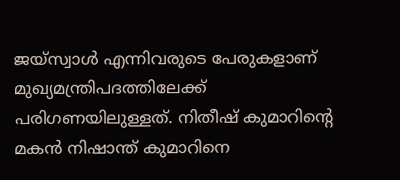ജയ്സ്വാള്‍ എന്നിവരുടെ പേരുകളാണ് മുഖ്യമന്ത്രിപദത്തിലേക്ക് പരിഗണയിലുള്ളത്. നിതീഷ് കുമാറിന്റെ മകന്‍ നിഷാന്ത് കുമാറിനെ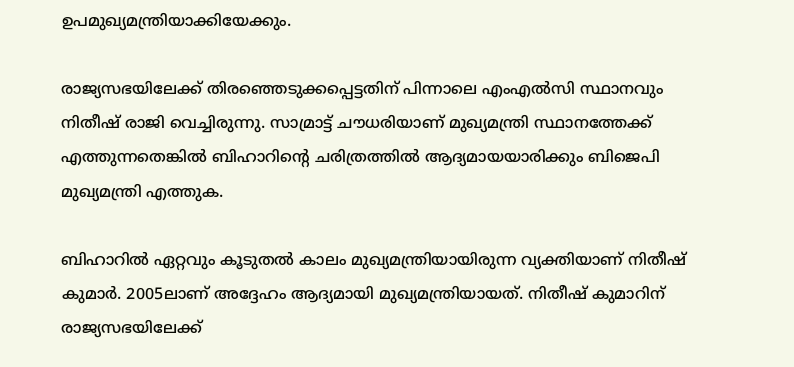ഉപമുഖ്യമന്ത്രിയാക്കിയേക്കും.

രാജ്യസഭയിലേക്ക് തിരഞ്ഞെടുക്കപ്പെട്ടതിന് പിന്നാലെ എംഎല്‍സി സ്ഥാനവും നിതീഷ് രാജി വെച്ചിരുന്നു. സാമ്രാട്ട് ചൗധരിയാണ് മുഖ്യമന്ത്രി സ്ഥാനത്തേക്ക് എത്തുന്നതെങ്കില്‍ ബിഹാറിന്റെ ചരിത്രത്തില്‍ ആദ്യമായയാരിക്കും ബിജെപി മുഖ്യമന്ത്രി എത്തുക.

ബിഹാറില്‍ ഏറ്റവും കൂടുതല്‍ കാലം മുഖ്യമന്ത്രിയായിരുന്ന വ്യക്തിയാണ് നിതീഷ് കുമാര്‍. 2005ലാണ് അദ്ദേഹം ആദ്യമായി മുഖ്യമന്ത്രിയായത്. നിതീഷ് കുമാറിന് രാജ്യസഭയിലേക്ക്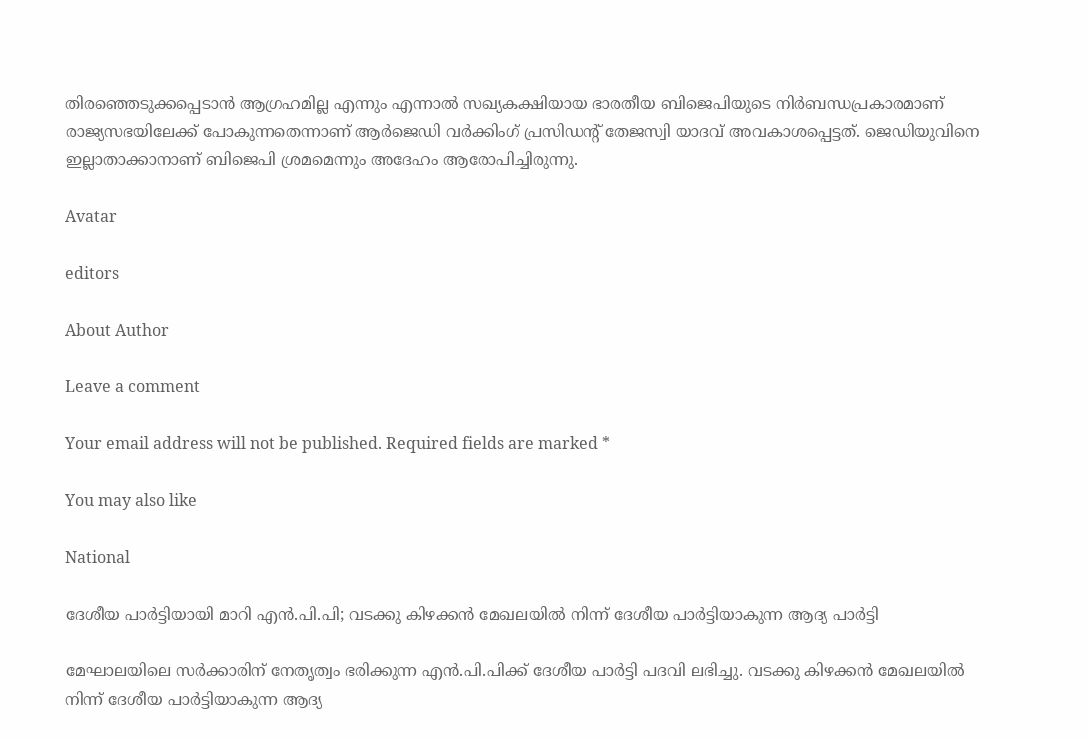തിരഞ്ഞെടുക്കപ്പെടാന്‍ ആഗ്രഹമില്ല എന്നും എന്നാല്‍ സഖ്യകക്ഷിയായ ഭാരതീയ ബിജെപിയുടെ നിര്‍ബന്ധപ്രകാരമാണ് രാജ്യസഭയിലേക്ക് പോകുന്നതെന്നാണ് ആര്‍ജെഡി വര്‍ക്കിംഗ് പ്രസിഡന്റ് തേജസ്വി യാദവ് അവകാശപ്പെട്ടത്. ജെഡിയുവിനെ ഇല്ലാതാക്കാനാണ് ബിജെപി ശ്രമമെന്നും അദേഹം ആരോപിച്ചിരുന്നു.

Avatar

editors

About Author

Leave a comment

Your email address will not be published. Required fields are marked *

You may also like

National

ദേശീയ പാര്‍ട്ടിയായി മാറി എന്‍.പി.പി; വടക്കു കിഴക്കന്‍ മേഖലയില്‍ നിന്ന് ദേശീയ പാര്‍ട്ടിയാകുന്ന ആദ്യ പാര്‍ട്ടി

മേഘാലയിലെ സര്‍ക്കാരിന് നേതൃത്വം ഭരിക്കുന്ന എന്‍.പി.പിക്ക് ദേശീയ പാര്‍ട്ടി പദവി ലഭിച്ചു. വടക്കു കിഴക്കന്‍ മേഖലയില്‍ നിന്ന് ദേശീയ പാര്‍ട്ടിയാകുന്ന ആദ്യ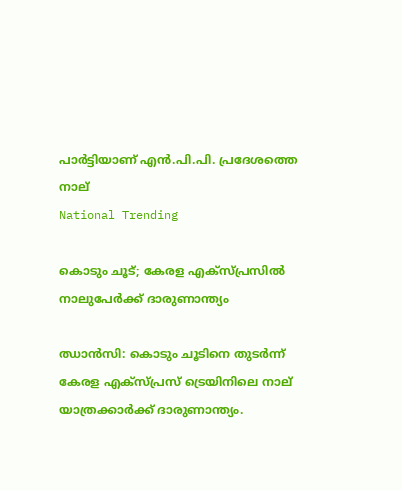പാര്‍ട്ടിയാണ് എന്‍.പി.പി. പ്രദേശത്തെ നാല്
National Trending

കൊടും ചൂട്; കേരള എക്‌സ്പ്രസില്‍ നാലുപേര്‍ക്ക് ദാരുണാന്ത്യം

ഝാന്‍സി: കൊടും ചൂടിനെ തുടര്‍ന്ന് കേരള എക്സ്പ്രസ് ട്രെയിനിലെ നാല് യാത്രക്കാര്‍ക്ക് ദാരുണാന്ത്യം.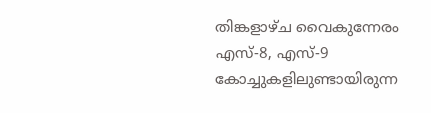തിങ്കളാഴ്ച വൈകുന്നേരം എസ്-8, എസ്-9 കോച്ചുകളിലുണ്ടായിരുന്ന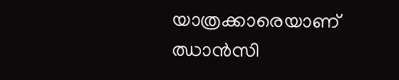യാത്രക്കാരെയാണ് ഝാന്‍സി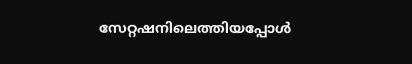സേറ്റഷനിലെത്തിയപ്പോള്‍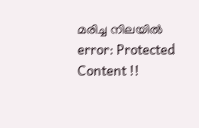മരിച്ച നിലയില്‍
error: Protected Content !!